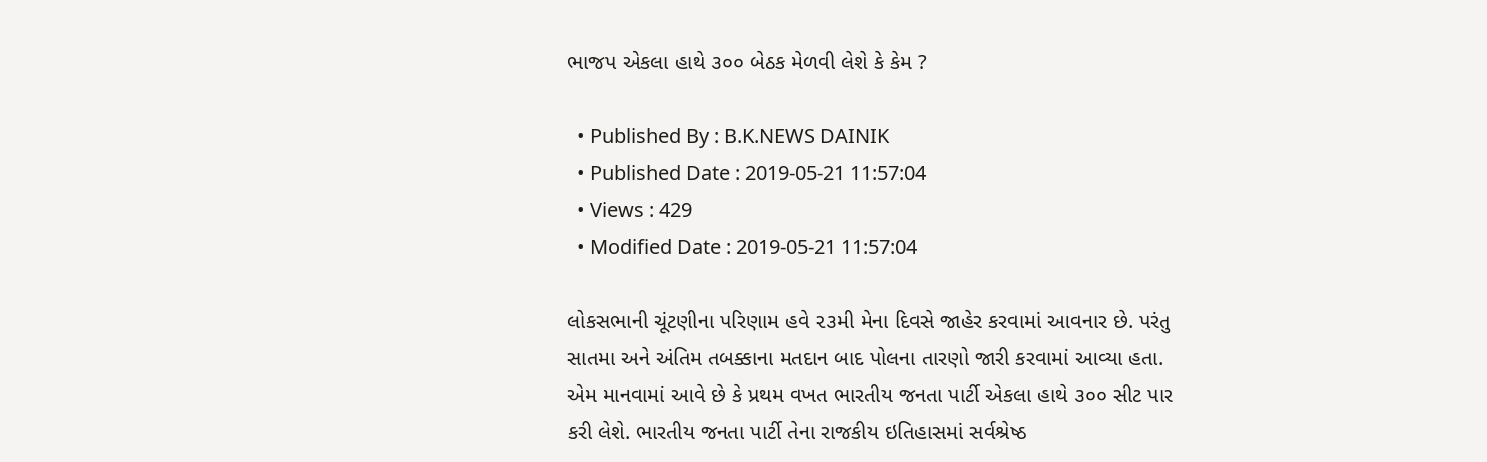ભાજપ એકલા હાથે ૩૦૦ બેઠક મેળવી લેશે કે કેમ ?

  • Published By : B.K.NEWS DAINIK
  • Published Date : 2019-05-21 11:57:04
  • Views : 429
  • Modified Date : 2019-05-21 11:57:04

લોકસભાની ચૂંટણીના પરિણામ હવે ૨૩મી મેના દિવસે જાહેર કરવામાં આવનાર છે. પરંતુ સાતમા અને અંતિમ તબક્કાના મતદાન બાદ પોલના તારણો જારી કરવામાં આવ્યા હતા. એમ માનવામાં આવે છે કે પ્રથમ વખત ભારતીય જનતા પાર્ટી એકલા હાથે ૩૦૦ સીટ પાર કરી લેશે. ભારતીય જનતા પાર્ટી તેના રાજકીય ઇતિહાસમાં સર્વશ્રેષ્ઠ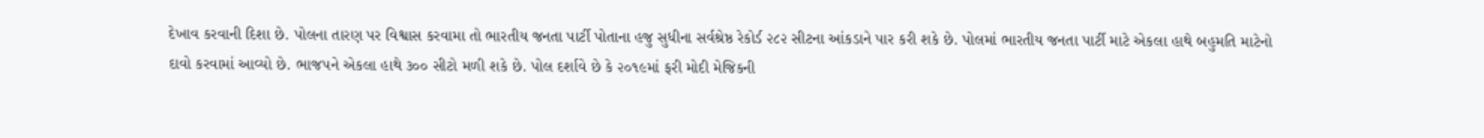દેખાવ કરવાની દિશા છે. પોલના તારણ પર વિશ્વાસ કરવામા તો ભારતીય જનતા પાર્ટી પોતાના હજુ સુધીના સર્વશ્રેષ્ઠ રેકોર્ડ ૨૮૨ સીટના આંકડાને પાર કરી શકે છે. પોલમાં ભારતીય જનતા પાર્ટી માટે એકલા હાથે બહુમતિ માટેનો દાવો કરવામાં આવ્યો છે. ભાજપને એકલા હાથે ૩૦૦ સીટો મળી શકે છે. પોલ દર્શાવે છે કે ૨૦૧૯માં ફરી મોદી મેજિકની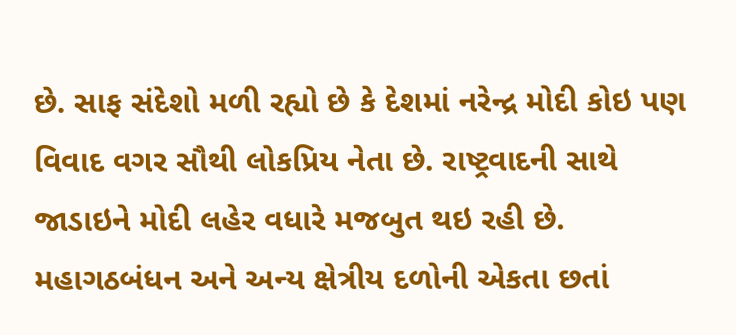છે. સાફ સંદેશો મળી રહ્યો છે કે દેશમાં નરેન્દ્ર મોદી કોઇ પણ વિવાદ વગર સૌથી લોકપ્રિય નેતા છે. રાષ્ટ્રવાદની સાથે જાડાઇને મોદી લહેર વધારે મજબુત થઇ રહી છે. મહાગઠબંધન અને અન્ય ક્ષેત્રીય દળોની એકતા છતાં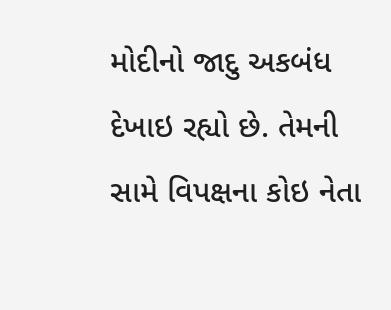મોદીનો જાદુ અકબંધ દેખાઇ રહ્યો છે. તેમની સામે વિપક્ષના કોઇ નેતા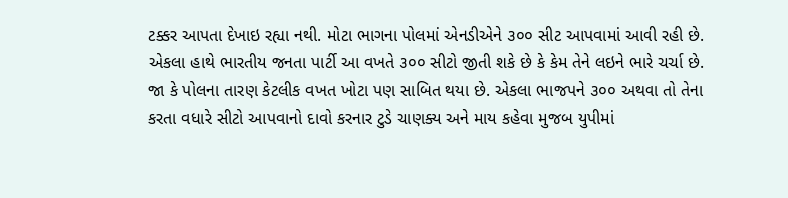ટક્કર આપતા દેખાઇ રહ્યા નથી. મોટા ભાગના પોલમાં એનડીએને ૩૦૦ સીટ આપવામાં આવી રહી છે. એકલા હાથે ભારતીય જનતા પાર્ટી આ વખતે ૩૦૦ સીટો જીતી શકે છે કે કેમ તેને લઇને ભારે ચર્ચા છે. જા કે પોલના તારણ કેટલીક વખત ખોટા પણ સાબિત થયા છે. એકલા ભાજપને ૩૦૦ અથવા તો તેના કરતા વધારે સીટો આપવાનો દાવો કરનાર ટુડે ચાણક્ય અને માય કહેવા મુજબ યુપીમાં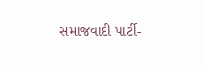સમાજવાદી પાર્ટી-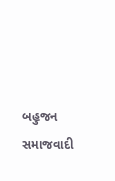બહુજન સમાજવાદી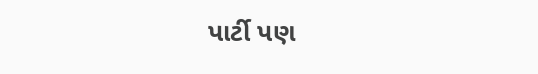પાર્ટી પણ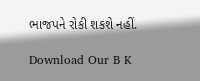ભાજપને રોકી શકશે નહીં.

Download Our B K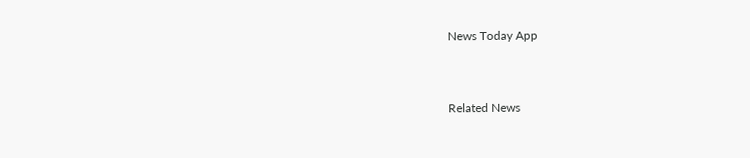News Today App



Related News